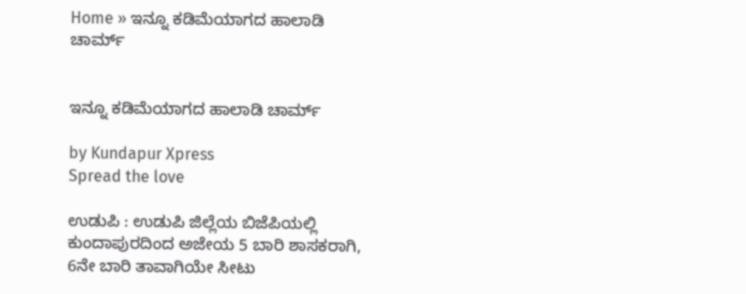Home » ಇನ್ನೂ ಕಡಿಮೆಯಾಗದ ಹಾಲಾಡಿ ಚಾರ್ಮ್


ಇನ್ನೂ ಕಡಿಮೆಯಾಗದ ಹಾಲಾಡಿ ಚಾರ್ಮ್

by Kundapur Xpress
Spread the love

ಉಡುಪಿ : ಉಡುಪಿ ಜಿಲ್ಲೆಯ ಬಿಜೆಪಿಯಲ್ಲಿ ಕುಂದಾಪುರದಿಂದ ಅಜೇಯ 5 ಬಾರಿ ಶಾಸಕರಾಗಿ, 6ನೇ ಬಾರಿ ತಾವಾಗಿಯೇ ಸೀಟು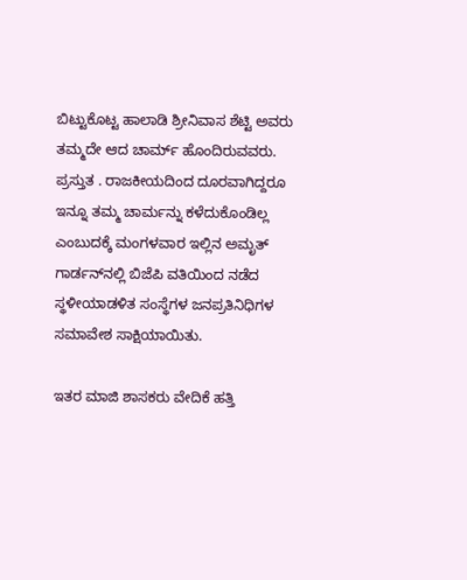ಬಿಟ್ಟುಕೊಟ್ಟ ಹಾಲಾಡಿ ಶ್ರೀನಿವಾಸ ಶೆಟ್ಟಿ ಅವರು ತಮ್ಮದೇ ಆದ ಚಾರ್ಮ್ ಹೊಂದಿರುವವರು. ಪ್ರಸ್ತುತ . ರಾಜಕೀಯದಿಂದ ದೂರವಾಗಿದ್ದರೂ ಇನ್ನೂ ತಮ್ಮ ಚಾರ್ಮನ್ನು ಕಳೆದುಕೊಂಡಿಲ್ಲ ಎಂಬುದಕ್ಕೆ ಮಂಗಳವಾರ ಇಲ್ಲಿನ ಅಮೃತ್‌ ಗಾರ್ಡನ್‌ನಲ್ಲಿ ಬಿಜೆಪಿ ವತಿಯಿಂದ ನಡೆದ ಸ್ಥಳೀಯಾಡಳಿತ ಸಂಸ್ಥೆಗಳ ಜನಪ್ರತಿನಿಧಿಗಳ ಸಮಾವೇಶ ಸಾಕ್ಷಿಯಾಯಿತು.

ಇತರ ಮಾಜಿ ಶಾಸಕರು ವೇದಿಕೆ ಹತ್ತಿ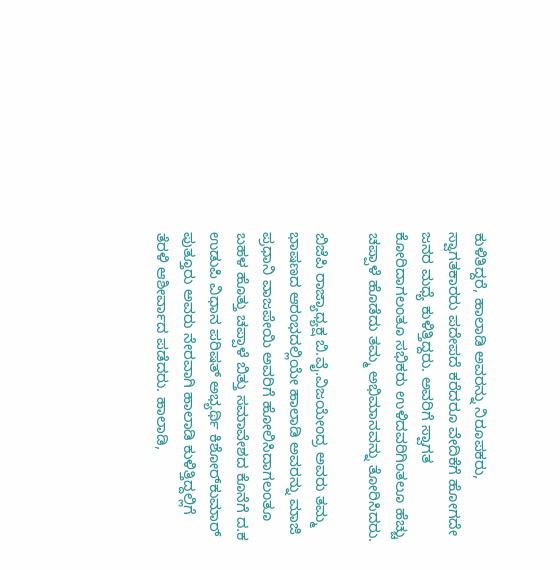ಕುಳಿತಿದ್ದರೆ, ಹಾಲಾಡಿ ಅವರನ್ನು ನಿರೂಪಕರು, ಸ್ವಾಗತಕಾರರು ಪದೇಪದೆ ಕರೆದರೂ ವೇದಿಕೆಗೆ ಹೋಗದೇ ಜನರ ಮಧ್ಯೆ ಕುಳಿತ್ತಿದ್ದರು. ಅವರಿಗೆ ಸ್ವಾಗತ ಕೋರಿದಾಗಲಂತೂ ಸಭಿಕರು ಉಳಿದವರಿಗಿಂತಲೂ ಹೆಚ್ಚು ಚಪ್ಪಾಳೆ ಹೊಡೆದು ತಮ್ಮ ಅಭಿಮಾನವನ್ನು ತೋರಿಸಿದರು.

ಬಿಜೆಪಿ ರಾಜ್ಯಾಧ್ಯಕ್ಷ ಬಿ.ವೈ.ವಿಜಯೇಂದ್ರ ಅವರು ತಮ್ಮ ಭಾಷಣದ ಆರಂಭದಲ್ಲಿಯೇ ಹಾಲಾಡಿ ಅವರನ್ನು ಮಾಜಿ ಪ್ರಧಾನಿ ವಾಜಪೇಯಿ ಅವರಿಗೆ ಹೋಲಿಸಿದಾಗಲಂತೂ ಬಹಳ ಹೊತ್ತು ಚಪ್ಪಾಳೆ ಬಿತ್ತು ಸಮಾವೇಶದ ಕೊನೆಗೆ ದ.ಕ  ಉಡುಪಿ ವಿಧಾನ ಪರಿಷತ್ ಅಭ್ಯರ್ಥಿ ಕಿಶೋರ್‌ಕುಮಾರ್‌ ಪುತ್ತೂರು ಅವರು ನೇರವಾಗಿ ಹಾಲಾಡಿ ಕುಳಿತ್ತಿದ್ದಲ್ಲಿಗೆ ತೆರಳಿ ಆಶೀರ್ವಾದ ಪಡೆದರು. ಹಾಲಾಡಿ,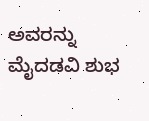ಅವರನ್ನು ಮೈದಡವಿ ಶುಭ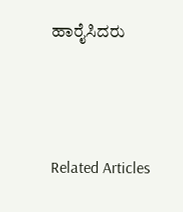ಹಾರೈಸಿದರು



Related Articles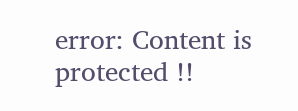error: Content is protected !!